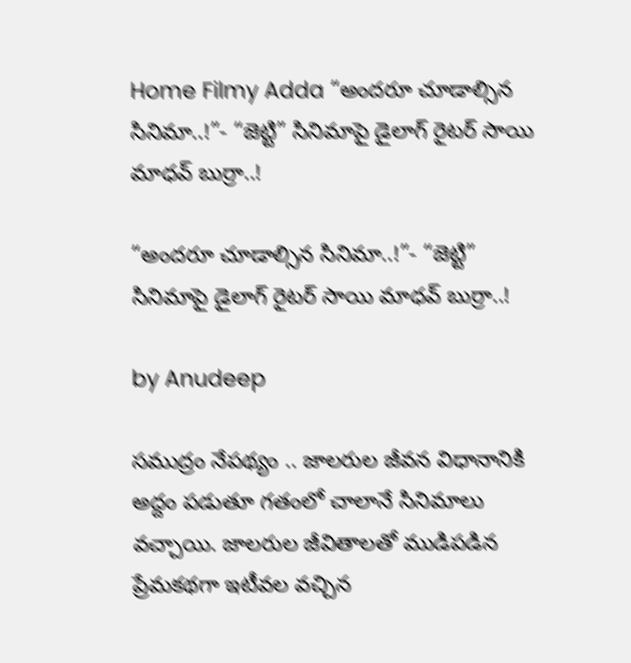Home Filmy Adda “అందరూ చూడాల్సిన సినిమా..!”- “జెట్టి” సినిమాపై డైలాగ్ రైటర్ సాయి మాధవ్ బుర్రా..!

“అందరూ చూడాల్సిన సినిమా..!”- “జెట్టి” సినిమాపై డైలాగ్ రైటర్ సాయి మాధవ్ బుర్రా..!

by Anudeep

సముద్రం నేపథ్యం .. జాలరుల జీవన విధానానికి అద్దం పడుతూ గతంలో చాలానే సినిమాలు వచ్చాయి. జాలరుల జీవితాలతో ముడిపడిన ప్రేమకథగా ఇటీవల వచ్చిన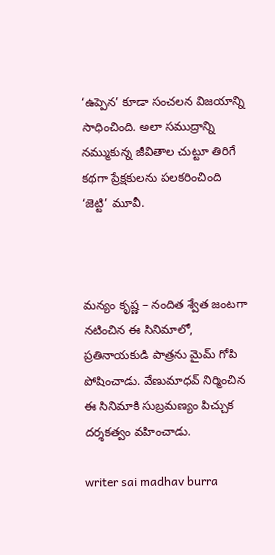‘ఉప్పెన’ కూడా సంచలన విజయాన్ని సాధించింది. అలా సముద్రాన్ని నమ్ముకున్న జీవితాల చుట్టూ తిరిగే కథగా ప్రేక్షకులను పలకరించింది ‘జెట్టి’ మూవీ.



మన్యం కృష్ణ – నందిత శ్వేత జంటగా నటించిన ఈ సినిమాలో, ప్రతినాయకుడి పాత్రను మైమ్ గోపి పోషించాడు. వేణుమాధవ్ నిర్మించిన ఈ సినిమాకి సుబ్రమణ్యం పిచ్చుక దర్శకత్వం వహించాడు.

writer sai madhav burra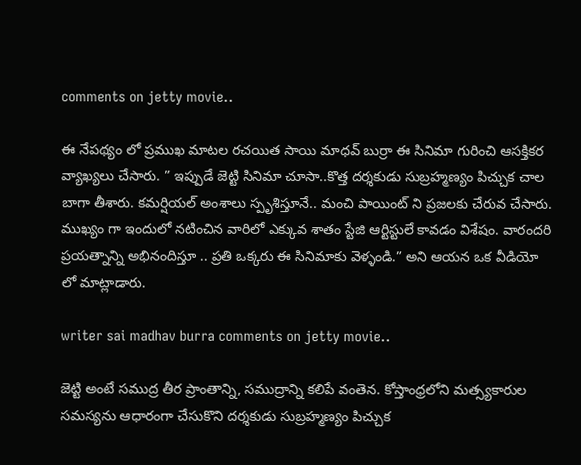comments on jetty movie..

ఈ నేపథ్యం లో ప్రముఖ మాటల రచయిత సాయి మాధవ్ బుర్రా ఈ సినిమా గురించి ఆసక్తికర వ్యాఖ్యలు చేసారు. ” ఇప్పుడే జెట్టి సినిమా చూసా..కొత్త దర్శకుడు సుబ్రహ్మణ్యం పిచ్చుక చాల బాగా తీశారు. కమర్షియల్ అంశాలు స్పృశిస్తూనే.. మంచి పాయింట్ ని ప్రజలకు చేరువ చేసారు. ముఖ్యం గా ఇందులో నటించిన వారిలో ఎక్కువ శాతం స్టేజి ఆర్టిస్టులే కావడం విశేషం. వారందరి ప్రయత్నాన్ని అభినందిస్తూ .. ప్రతి ఒక్కరు ఈ సినిమాకు వెళ్ళండి.” అని ఆయన ఒక వీడియో లో మాట్లాడారు.

writer sai madhav burra comments on jetty movie..

జెట్టి అంటే సముద్ర తీర ప్రాంతాన్ని, సముద్రాన్ని కలిపే వంతెన. కోస్తాంధ్రలోని మత్స్యకారుల సమస్యను ఆధారంగా చేసుకొని దర్శకుడు సుబ్రహ్మణ్యం పిచ్చుక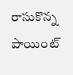రాసుకొన్న పాయింట్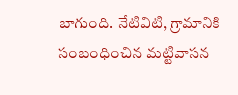బాగుంది. నేటివిటి, గ్రామానికి సంబంధించిన మట్టివాసన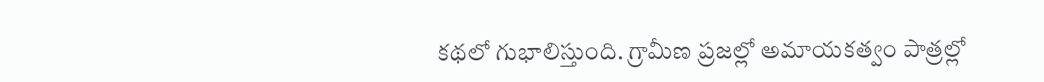కథలో గుభాలిస్తుంది. గ్రామీణ ప్రజల్లో అమాయకత్వం పాత్రల్లో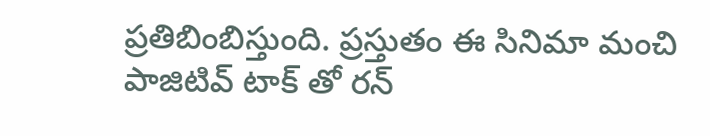ప్రతిబింబిస్తుంది. ప్రస్తుతం ఈ సినిమా మంచి పాజిటివ్ టాక్ తో రన్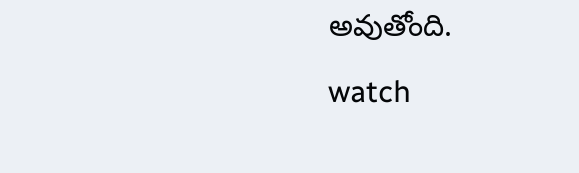అవుతోంది.

watch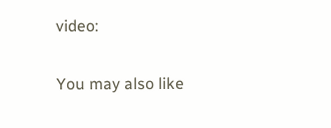video:

You may also like